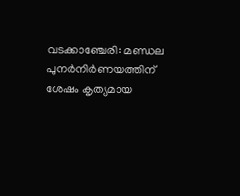വടക്കാഞ്ചേരി: മണ്ഡല പുനർനിർണയത്തിന് ശേഷം കൃത്യമായ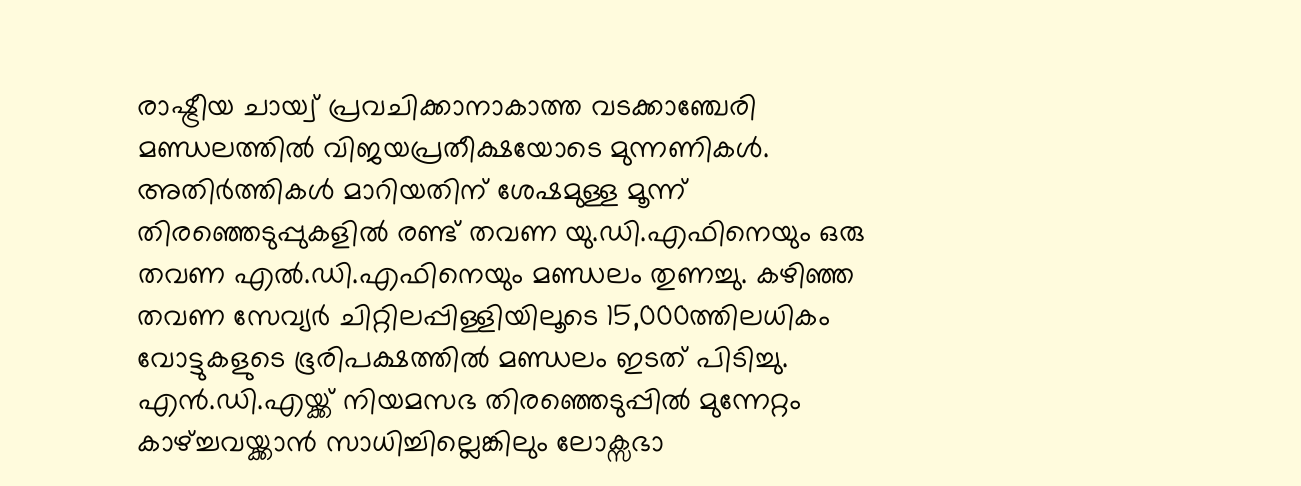രാഷ്ട്രീയ ചായ്വ് പ്രവചിക്കാനാകാത്ത വടക്കാഞ്ചേരി മണ്ഡലത്തിൽ വിജയപ്രതീക്ഷയോടെ മുന്നണികൾ. അതിർത്തികൾ മാറിയതിന് ശേഷമുള്ള മൂന്ന് തിരഞ്ഞെടുപ്പുകളിൽ രണ്ട് തവണ യു.ഡി.എഫിനെയും ഒരു തവണ എൽ.ഡി.എഫിനെയും മണ്ഡലം തുണച്ചു. കഴിഞ്ഞ തവണ സേവ്യർ ചിറ്റിലപ്പിള്ളിയിലൂടെ 15,000ത്തിലധികം വോട്ടുകളുടെ ഭൂരിപക്ഷത്തിൽ മണ്ഡലം ഇടത് പിടിച്ചു.
എൻ.ഡി.എയ്ക്ക് നിയമസഭ തിരഞ്ഞെടുപ്പിൽ മുന്നേറ്റം കാഴ്ച്ചവയ്ക്കാൻ സാധിച്ചില്ലെങ്കിലും ലോക്സഭാ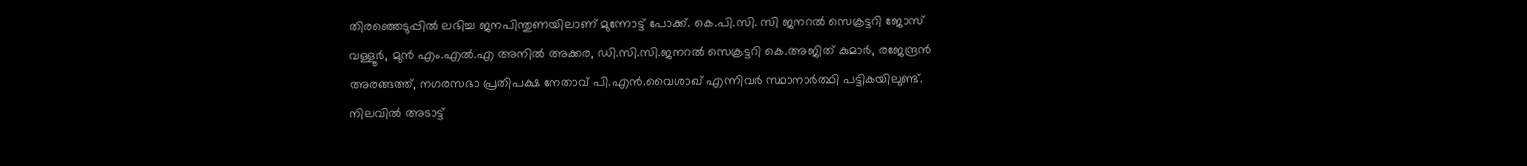തിരഞ്ഞെടുപ്പിൽ ലഭിച്ച ജനപിന്തുണയിലാണ് മുന്നോട്ട് പോക്ക്. കെ.പി.സി. സി ജനറൽ സെക്രട്ടറി ജോസ് വള്ളൂർ, മുൻ എം.എൽ.എ അനിൽ അക്കര, ഡി.സി.സി.ജനറൽ സെക്രട്ടറി കെ.അജിത് കുമാർ, രജേന്ദ്രൻ അരങ്ങത്ത്, നഗരസഭാ പ്രതിപക്ഷ നേതാവ് പി.എൻ.വൈശാഖ് എന്നിവർ സ്ഥാനാർത്ഥി പട്ടികയിലുണ്ട്. നിലവിൽ അടാട്ട്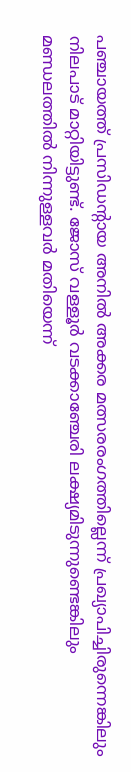പഞ്ചായത്ത് പ്രസിഡന്റായ അനിൽ അക്കര മത്സരരംഗത്തില്ലെന്ന് പ്രഖ്യാപിച്ചിരുന്നെങ്കിലും നിലപാട് മാറ്റിയിട്ടുണ്ട്. ജോസ് വള്ളൂർ വടക്കാഞ്ചേരി ലക്ഷ്യമിടുന്നുണ്ടെങ്കിലും മണ്ഡലത്തിൽ നിന്നുള്ളവർ മതിയെന്ന്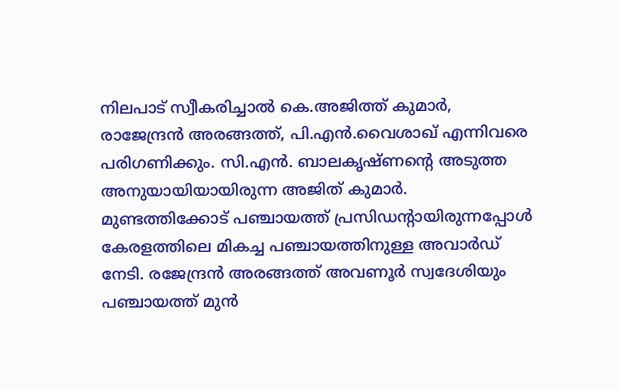നിലപാട് സ്വീകരിച്ചാൽ കെ.അജിത്ത് കുമാർ, രാജേന്ദ്രൻ അരങ്ങത്ത്, പി.എൻ.വൈശാഖ് എന്നിവരെ പരിഗണിക്കും. സി.എൻ. ബാലകൃഷ്ണന്റെ അടുത്ത അനുയായിയായിരുന്ന അജിത് കുമാർ. മുണ്ടത്തിക്കോട് പഞ്ചായത്ത് പ്രസിഡന്റായിരുന്നപ്പോൾ കേരളത്തിലെ മികച്ച പഞ്ചായത്തിനുള്ള അവാർഡ് നേടി. രജേന്ദ്രൻ അരങ്ങത്ത് അവണൂർ സ്വദേശിയും പഞ്ചായത്ത് മുൻ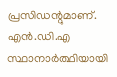പ്രസിഡന്റുമാണ്. എൻ.ഡി.എ സ്ഥാനാർത്ഥിയായി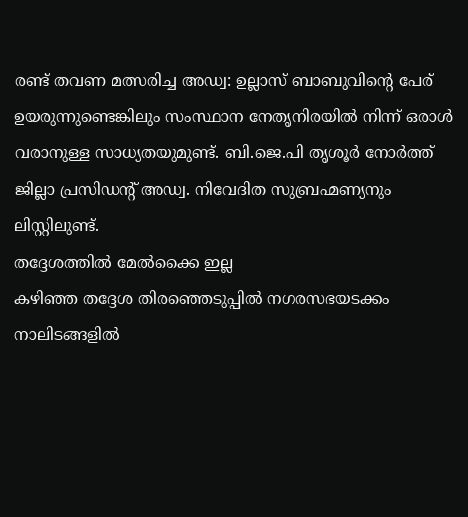രണ്ട് തവണ മത്സരിച്ച അഡ്വ: ഉല്ലാസ് ബാബുവിന്റെ പേര് ഉയരുന്നുണ്ടെങ്കിലും സംസ്ഥാന നേതൃനിരയിൽ നിന്ന് ഒരാൾ വരാനുള്ള സാധ്യതയുമുണ്ട്. ബി.ജെ.പി തൃശൂർ നോർത്ത് ജില്ലാ പ്രസിഡന്റ് അഡ്വ. നിവേദിത സുബ്രഹ്മണ്യനും ലിസ്റ്റിലുണ്ട്.
തദ്ദേശത്തിൽ മേൽക്കൈ ഇല്ല
കഴിഞ്ഞ തദ്ദേശ തിരഞ്ഞെടുപ്പിൽ നഗരസഭയടക്കം നാലിടങ്ങളിൽ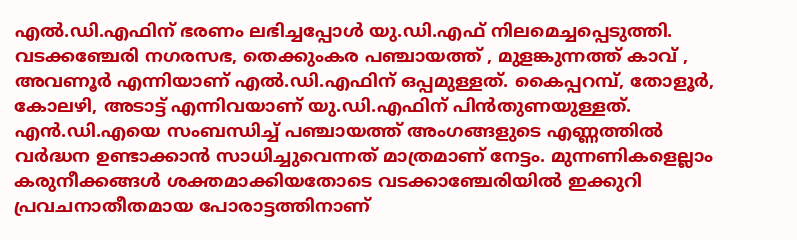എൽ.ഡി.എഫിന് ഭരണം ലഭിച്ചപ്പോൾ യു.ഡി.എഫ് നിലമെച്ചപ്പെടുത്തി. വടക്കഞ്ചേരി നഗരസഭ, തെക്കുംകര പഞ്ചായത്ത് , മുളങ്കുന്നത്ത് കാവ് , അവണൂർ എന്നിയാണ് എൽ.ഡി.എഫിന് ഒപ്പമുള്ളത്. കൈപ്പറമ്പ്, തോളൂർ, കോലഴി, അടാട്ട് എന്നിവയാണ് യു.ഡി.എഫിന് പിൻതുണയുള്ളത്. എൻ.ഡി.എയെ സംബന്ധിച്ച് പഞ്ചായത്ത് അംഗങ്ങളുടെ എണ്ണത്തിൽ വർദ്ധന ഉണ്ടാക്കാൻ സാധിച്ചുവെന്നത് മാത്രമാണ് നേട്ടം. മുന്നണികളെല്ലാം കരുനീക്കങ്ങൾ ശക്തമാക്കിയതോടെ വടക്കാഞ്ചേരിയിൽ ഇക്കുറി പ്രവചനാതീതമായ പോരാട്ടത്തിനാണ്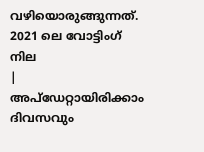വഴിയൊരുങ്ങുന്നത്.
2021 ലെ വോട്ടിംഗ് നില
|
അപ്ഡേറ്റായിരിക്കാം ദിവസവും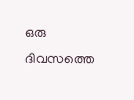ഒരു ദിവസത്തെ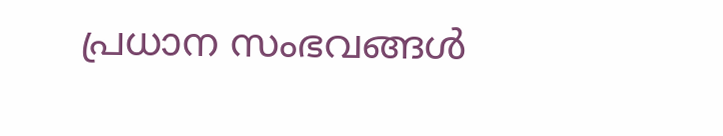പ്രധാന സംഭവങ്ങൾ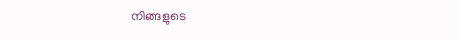നിങ്ങളുടെ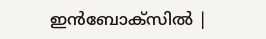ഇൻബോക്സിൽ |